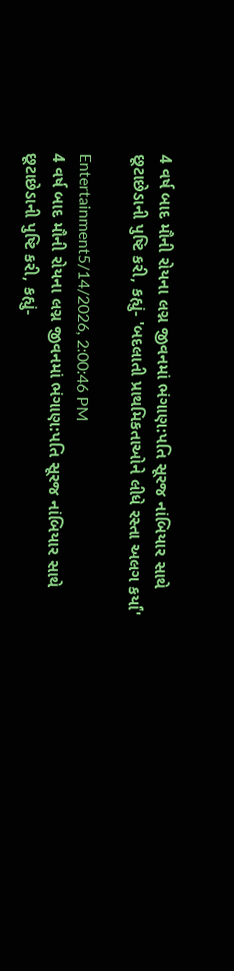4 વર્ષ બાદ મૌની રોયના લગ્ન જીવનમાં ભંગાણ:પતિ સૂરજ નાંબિયાર સાથે છૂટાછેડાની પુષ્ટિ કરી, કહ્યું- 'બદલાતી પ્રાથમિકતાઓને લીધે રસ્તા અલગ કર્યાં'

Entertainment5/14/2026, 2:00:46 PM
4 વર્ષ બાદ મૌની રોયના લગ્ન જીવનમાં ભંગાણ:પતિ સૂરજ નાંબિયાર સાથે છૂટાછેડાની પુષ્ટિ કરી, કહ્યું-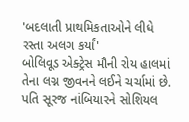'બદલાતી પ્રાથમિકતાઓને લીધે રસ્તા અલગ કર્યાં'
બોલિવૂડ એક્ટ્રેસ મૌની રોય હાલમાં તેના લગ્ન જીવનને લઈને ચર્ચામાં છે. પતિ સૂરજ નાંબિયારને સોશિયલ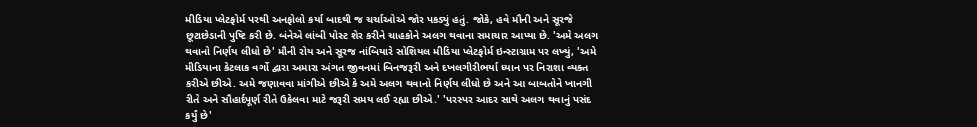મીડિયા પ્લેટફોર્મ પરથી અનફોલો કર્યા બાદથી જ ચર્ચાઓએ જોર પકડ્યું હતું. જોકે, હવે મૌની અને સૂરજે છૂટાછેડાની પુષ્ટિ કરી છે. બંનેએ લાંબી પોસ્ટ શેર કરીને ચાહકોને અલગ થવાના સમાચાર આપ્યા છે. 'અમે અલગ થવાનો નિર્ણય લીધો છે' મૌની રોય અને સૂરજ નાંબિયારે સોશિયલ મીડિયા પ્લેટફોર્મ ઇન્સ્ટાગ્રામ પર લખ્યું, 'અમે મીડિયાના કેટલાક વર્ગો દ્વારા અમારા અંગત જીવનમાં બિનજરૂરી અને દખલગીરીભર્યા ધ્યાન પર નિરાશા વ્યક્ત કરીએ છીએ. અમે જણાવવા માંગીએ છીએ કે અમે અલગ થવાનો નિર્ણય લીધો છે અને આ બાબતોને ખાનગી રીતે અને સૌહાર્દપૂર્ણ રીતે ઉકેલવા માટે જરૂરી સમય લઈ રહ્યા છીએ.' 'પરસ્પર આદર સાથે અલગ થવાનું પસંદ કર્યું છે'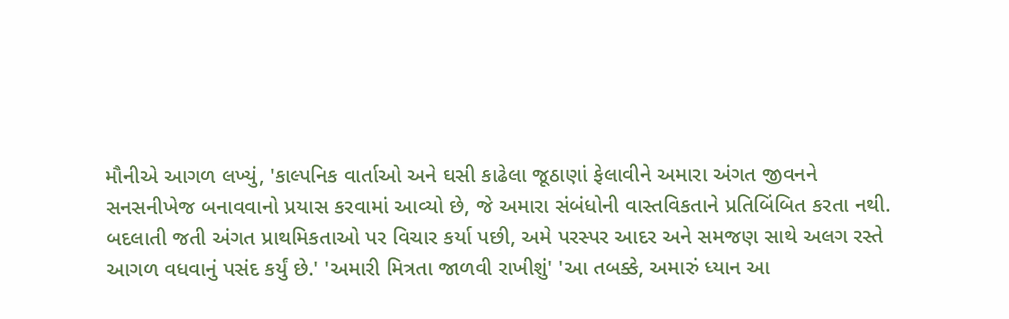મૌનીએ આગળ લખ્યું, 'કાલ્પનિક વાર્તાઓ અને ઘસી કાઢેલા જૂઠાણાં ફેલાવીને અમારા અંગત જીવનને સનસનીખેજ બનાવવાનો પ્રયાસ કરવામાં આવ્યો છે, જે અમારા સંબંધોની વાસ્તવિકતાને પ્રતિબિંબિત કરતા નથી. બદલાતી જતી અંગત પ્રાથમિકતાઓ પર વિચાર કર્યા પછી, અમે પરસ્પર આદર અને સમજણ સાથે અલગ રસ્તે આગળ વધવાનું પસંદ કર્યું છે.' 'અમારી મિત્રતા જાળવી રાખીશું' 'આ તબક્કે, અમારું ધ્યાન આ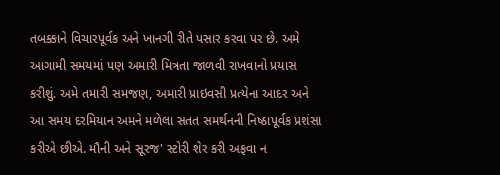તબક્કાને વિચારપૂર્વક અને ખાનગી રીતે પસાર કરવા પર છે. અમે આગામી સમયમાં પણ અમારી મિત્રતા જાળવી રાખવાનો પ્રયાસ કરીશું. અમે તમારી સમજણ, અમારી પ્રાઇવસી પ્રત્યેના આદર અને આ સમય દરમિયાન અમને મળેલા સતત સમર્થનની નિષ્ઠાપૂર્વક પ્રશંસા કરીએ છીએ. મૌની અને સૂરજ' સ્ટોરી શેર કરી અફવા ન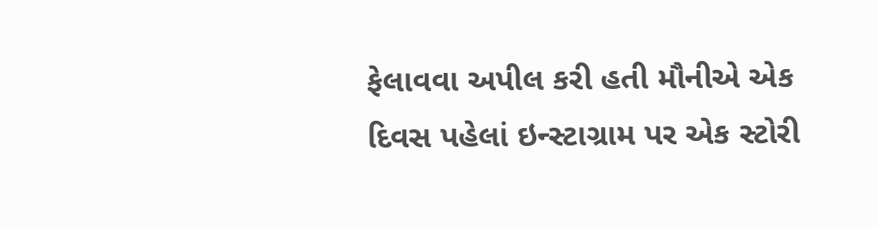ફેલાવવા અપીલ કરી હતી મૌનીએ એક દિવસ પહેલાં ઇન્સ્ટાગ્રામ પર એક સ્ટોરી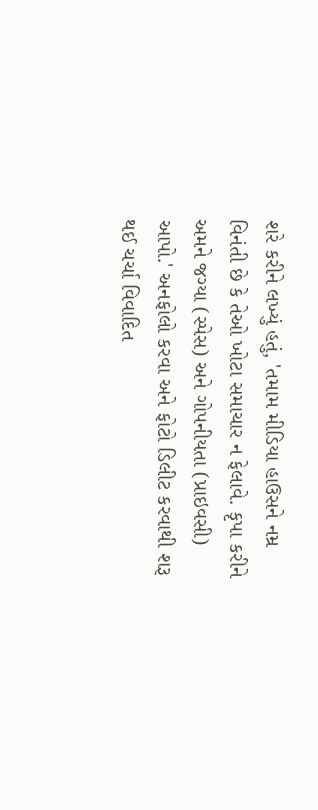શરે કરીને લખ્યું હતું, 'તમામ મીડિયા હાઉસને નમ્ર વિનંતી છે કે તેઓ ખોટા સમાચાર ન ફેલાવે. કૃપા કરીને અમને જગ્યા (સ્પેસ) અને ગોપનીયતા (પ્રાઇવસી) આપો.' અનફોલો કરવા અને ફોટો ડિલીટ કરવાથી શરૂ થઈ ચર્ચા વિવાદિત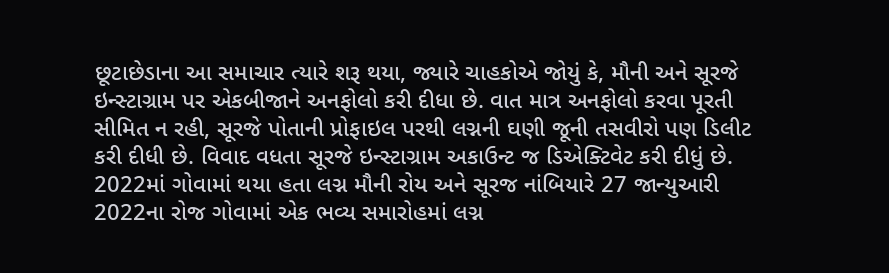છૂટાછેડાના આ સમાચાર ત્યારે શરૂ થયા, જ્યારે ચાહકોએ જોયું કે, મૌની અને સૂરજે ઇન્સ્ટાગ્રામ પર એકબીજાને અનફોલો કરી દીધા છે. વાત માત્ર અનફોલો કરવા પૂરતી સીમિત ન રહી, સૂરજે પોતાની પ્રોફાઇલ પરથી લગ્નની ઘણી જૂની તસવીરો પણ ડિલીટ કરી દીધી છે. વિવાદ વધતા સૂરજે ઇન્સ્ટાગ્રામ અકાઉન્ટ જ ડિએક્ટિવેટ કરી દીધું છે. 2022માં ગોવામાં થયા હતા લગ્ન મૌની રોય અને સૂરજ નાંબિયારે 27 જાન્યુઆરી 2022ના રોજ ગોવામાં એક ભવ્ય સમારોહમાં લગ્ન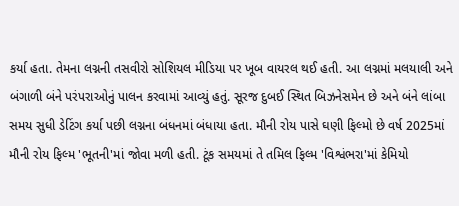કર્યા હતા. તેમના લગ્નની તસવીરો સોશિયલ મીડિયા પર ખૂબ વાયરલ થઈ હતી. આ લગ્નમાં મલયાલી અને બંગાળી બંને પરંપરાઓનું પાલન કરવામાં આવ્યું હતું. સૂરજ દુબઈ સ્થિત બિઝનેસમેન છે અને બંને લાંબા સમય સુધી ડેટિંગ કર્યા પછી લગ્નના બંધનમાં બંધાયા હતા. મૌની રોય પાસે ઘણી ફિલ્મો છે વર્ષ 2025માં મૌની રોય ફિલ્મ 'ભૂતની'માં જોવા મળી હતી. ટૂંક સમયમાં તે તમિલ ફિલ્મ 'વિશ્વંભરા'માં કેમિયો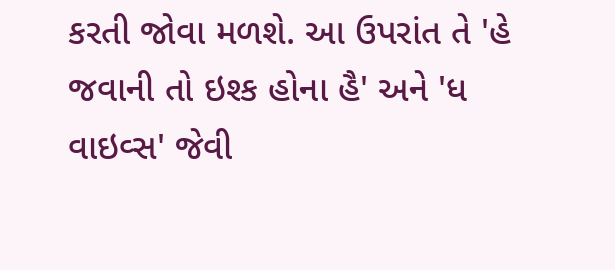કરતી જોવા મળશે. આ ઉપરાંત તે 'હે જવાની તો ઇશ્ક હોના હૈ' અને 'ધ વાઇવ્સ' જેવી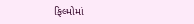ફિલ્મોમાં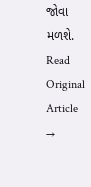જોવા મળશે.
Read Original Article →